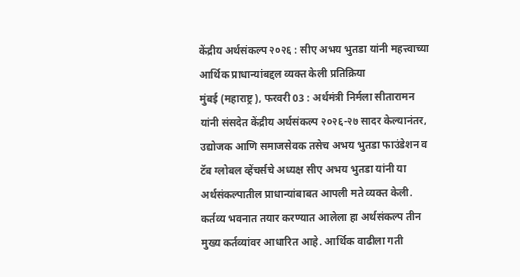केंद्रीय अर्थसंकल्प २०२६ : सीए अभय भुतडा यांनी महत्त्वाच्या आर्थिक प्राधान्यांबद्दल व्यक्त केली प्रतिक्रिया
मुंबई (महाराष्ट्र), फरवरी 03 : अर्थमंत्री निर्मला सीतारामन यांनी संसदेत केंद्रीय अर्थसंकल्प २०२६-२७ सादर केल्यानंतर, उद्योजक आणि समाजसेवक तसेच अभय भुतडा फाउंडेशन व टॅब ग्लोबल व्हेंचर्सचे अध्यक्ष सीए अभय भुतडा यांनी या अर्थसंकल्पातील प्राधान्यांबाबत आपली मते व्यक्त केली.
कर्तव्य भवनात तयार करण्यात आलेला हा अर्थसंकल्प तीन मुख्य कर्तव्यांवर आधारित आहे. आर्थिक वाढीला गती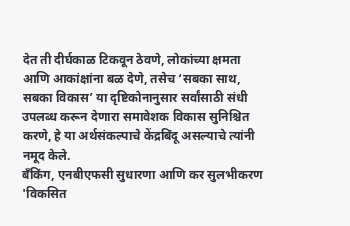देत ती दीर्घकाळ टिकवून ठेवणे, लोकांच्या क्षमता आणि आकांक्षांना बळ देणे, तसेच ‘सबका साथ, सबका विकास’ या दृष्टिकोनानुसार सर्वांसाठी संधी उपलब्ध करून देणारा समावेशक विकास सुनिश्चित करणे, हे या अर्थसंकल्पाचे केंद्रबिंदू असल्याचे त्यांनी नमूद केले.
बँकिंग, एनबीएफसी सुधारणा आणि कर सुलभीकरण
'विकसित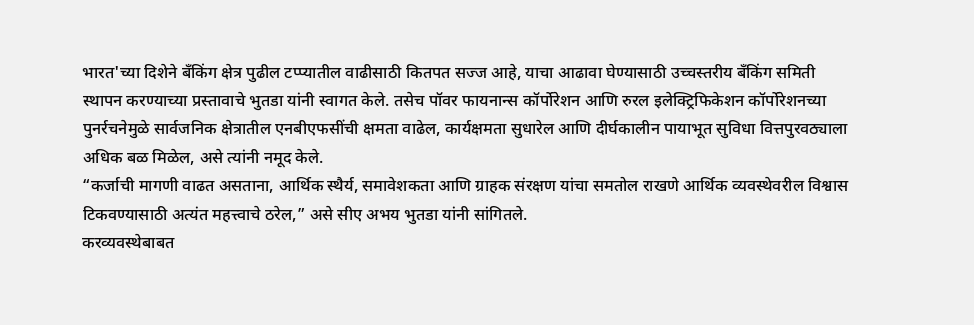भारत'च्या दिशेने बँकिंग क्षेत्र पुढील टप्प्यातील वाढीसाठी कितपत सज्ज आहे, याचा आढावा घेण्यासाठी उच्चस्तरीय बँकिंग समिती स्थापन करण्याच्या प्रस्तावाचे भुतडा यांनी स्वागत केले. तसेच पॉवर फायनान्स कॉर्पोरेशन आणि रुरल इलेक्ट्रिफिकेशन कॉर्पोरेशनच्या पुनर्रचनेमुळे सार्वजनिक क्षेत्रातील एनबीएफसींची क्षमता वाढेल, कार्यक्षमता सुधारेल आणि दीर्घकालीन पायाभूत सुविधा वित्तपुरवठ्याला अधिक बळ मिळेल, असे त्यांनी नमूद केले.
“कर्जाची मागणी वाढत असताना, आर्थिक स्थैर्य, समावेशकता आणि ग्राहक संरक्षण यांचा समतोल राखणे आर्थिक व्यवस्थेवरील विश्वास टिकवण्यासाठी अत्यंत महत्त्वाचे ठरेल,” असे सीए अभय भुतडा यांनी सांगितले.
करव्यवस्थेबाबत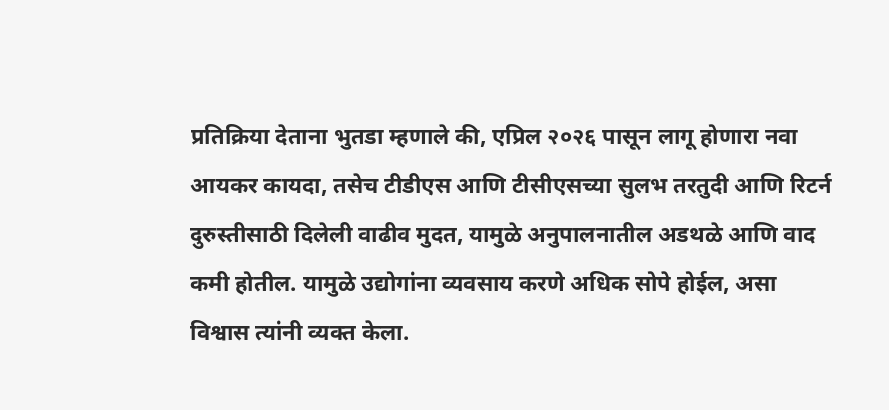प्रतिक्रिया देताना भुतडा म्हणाले की, एप्रिल २०२६ पासून लागू होणारा नवा आयकर कायदा, तसेच टीडीएस आणि टीसीएसच्या सुलभ तरतुदी आणि रिटर्न दुरुस्तीसाठी दिलेली वाढीव मुदत, यामुळे अनुपालनातील अडथळे आणि वाद कमी होतील. यामुळे उद्योगांना व्यवसाय करणे अधिक सोपे होईल, असा विश्वास त्यांनी व्यक्त केला.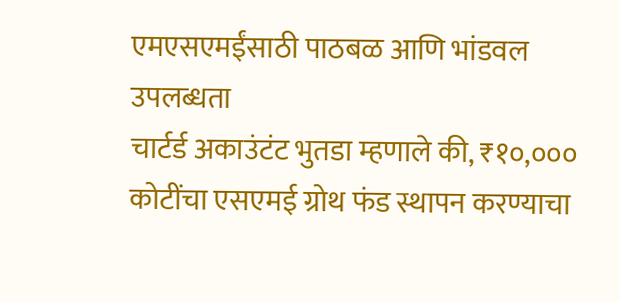एमएसएमईंसाठी पाठबळ आणि भांडवल उपलब्धता
चार्टर्ड अकाउंटंट भुतडा म्हणाले की, ₹१०,००० कोटींचा एसएमई ग्रोथ फंड स्थापन करण्याचा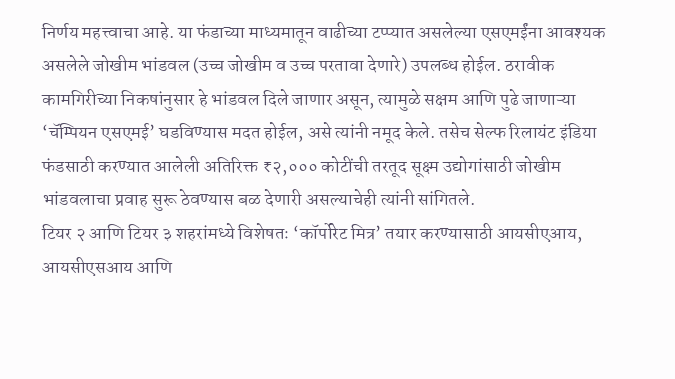निर्णय महत्त्वाचा आहे. या फंडाच्या माध्यमातून वाढीच्या टप्प्यात असलेल्या एसएमईंना आवश्यक असलेले जोखीम भांडवल (उच्च जोखीम व उच्च परतावा देणारे) उपलब्ध होईल. ठरावीक कामगिरीच्या निकषांनुसार हे भांडवल दिले जाणार असून, त्यामुळे सक्षम आणि पुढे जाणाऱ्या ‘चॅम्पियन एसएमई’ घडविण्यास मदत होईल, असे त्यांनी नमूद केले. तसेच सेल्फ रिलायंट इंडिया फंडसाठी करण्यात आलेली अतिरिक्त ₹२,००० कोटींची तरतूद सूक्ष्म उद्योगांसाठी जोखीम भांडवलाचा प्रवाह सुरू ठेवण्यास बळ देणारी असल्याचेही त्यांनी सांगितले.
टियर २ आणि टियर ३ शहरांमध्ये विशेषतः ‘कॉर्पोरेट मित्र’ तयार करण्यासाठी आयसीएआय, आयसीएसआय आणि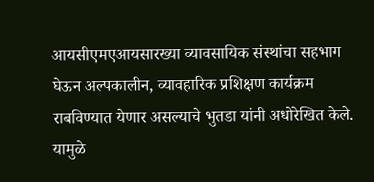आयसीएमएआयसारख्या व्यावसायिक संस्थांचा सहभाग घेऊन अल्पकालीन, व्यावहारिक प्रशिक्षण कार्यक्रम राबविण्यात येणार असल्याचे भुतडा यांनी अधोरेखित केले. यामुळे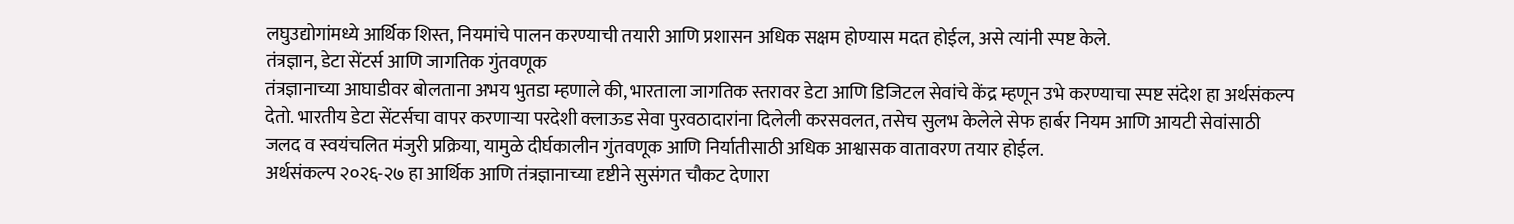लघुउद्योगांमध्ये आर्थिक शिस्त, नियमांचे पालन करण्याची तयारी आणि प्रशासन अधिक सक्षम होण्यास मदत होईल, असे त्यांनी स्पष्ट केले.
तंत्रज्ञान, डेटा सेंटर्स आणि जागतिक गुंतवणूक
तंत्रज्ञानाच्या आघाडीवर बोलताना अभय भुतडा म्हणाले की, भारताला जागतिक स्तरावर डेटा आणि डिजिटल सेवांचे केंद्र म्हणून उभे करण्याचा स्पष्ट संदेश हा अर्थसंकल्प देतो. भारतीय डेटा सेंटर्सचा वापर करणाऱ्या परदेशी क्लाऊड सेवा पुरवठादारांना दिलेली करसवलत, तसेच सुलभ केलेले सेफ हार्बर नियम आणि आयटी सेवांसाठी जलद व स्वयंचलित मंजुरी प्रक्रिया, यामुळे दीर्घकालीन गुंतवणूक आणि निर्यातीसाठी अधिक आश्वासक वातावरण तयार होईल.
अर्थसंकल्प २०२६-२७ हा आर्थिक आणि तंत्रज्ञानाच्या दृष्टीने सुसंगत चौकट देणारा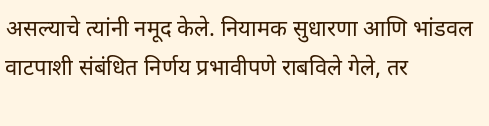असल्याचे त्यांनी नमूद केले. नियामक सुधारणा आणि भांडवल वाटपाशी संबंधित निर्णय प्रभावीपणे राबविले गेले, तर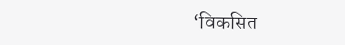‘विकसित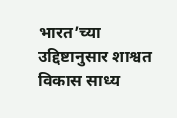भारत’च्या उद्दिष्टानुसार शाश्वत विकास साध्य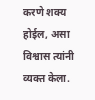करणे शक्य होईल, असा विश्वास त्यांनी व्यक्त केला.